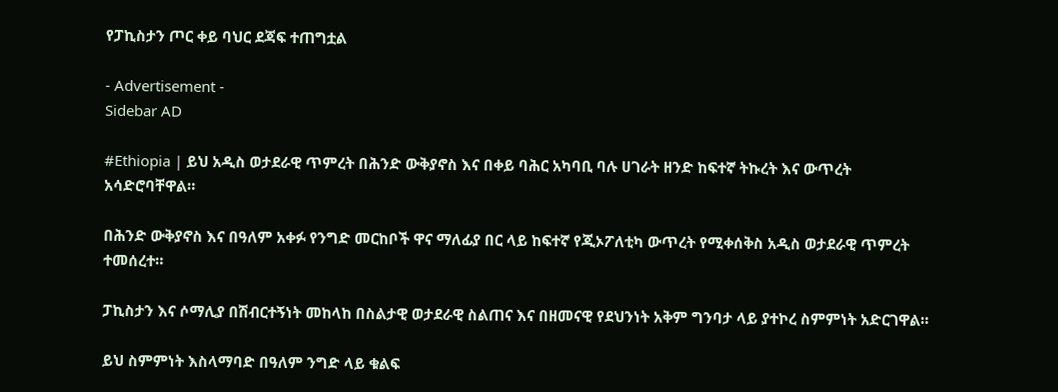የፓኪስታን ጦር ቀይ ባህር ደጃፍ ተጠግቷል

- Advertisement -
Sidebar AD

#Ethiopia | ይህ አዲስ ወታደራዊ ጥምረት በሕንድ ውቅያኖስ እና በቀይ ባሕር አካባቢ ባሉ ሀገራት ዘንድ ከፍተኛ ትኩረት እና ውጥረት አሳድሮባቸዋል።

በሕንድ ውቅያኖስ እና በዓለም አቀፉ የንግድ መርከቦች ዋና ማለፊያ በር ላይ ከፍተኛ የጂኦፖለቲካ ውጥረት የሚቀሰቅስ አዲስ ወታደራዊ ጥምረት ተመሰረተ።

ፓኪስታን እና ሶማሊያ በሽብርተኝነት መከላከ በስልታዊ ወታደራዊ ስልጠና እና በዘመናዊ የደህንነት አቅም ግንባታ ላይ ያተኮረ ስምምነት አድርገዋል።

ይህ ስምምነት እስላማባድ በዓለም ንግድ ላይ ቁልፍ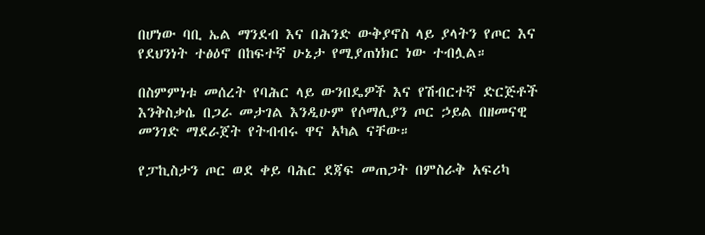በሆነው ባቢ ኤል ማንደብ እና በሕንድ ውቅያኖስ ላይ ያላትን የጦር እና የደህንነት ተፅዕኖ በከፍተኛ ሁኔታ የሚያጠነክር ነው ተብሏል።

በስምምነቱ መሰረት የባሕር ላይ ውንበዴዎች እና የሽብርተኛ ድርጅቶች እንቅስቃሴ በጋራ መታገል እንዲሁም የሶማሊያን ጦር ኃይል በዘመናዊ መንገድ ማደራጀት የትብብሩ ዋና አካል ናቸው።

የፓኪስታን ጦር ወደ ቀይ ባሕር ደጃፍ መጠጋት በምስራቅ አፍሪካ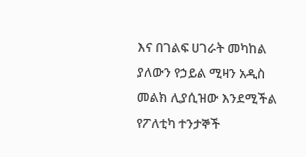እና በገልፍ ሀገራት መካከል ያለውን የኃይል ሚዛን አዲስ መልክ ሊያሲዝው እንደሚችል የፖለቲካ ተንታኞች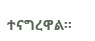ተናግረዋል።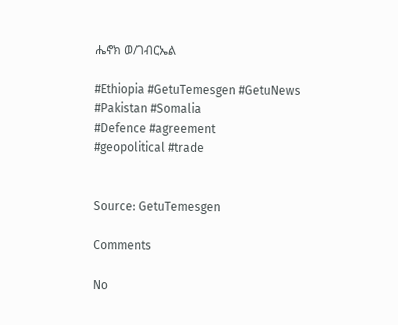ሔኖክ ወ/ገብርኤል

#Ethiopia #GetuTemesgen #GetuNews
#Pakistan #Somalia
#Defence #agreement
#geopolitical #trade


Source: GetuTemesgen

Comments

No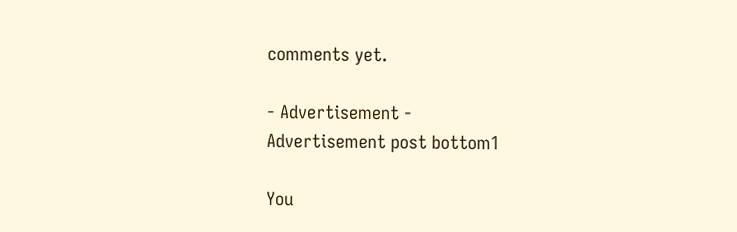comments yet.

- Advertisement -
Advertisement post bottom1

You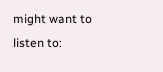might want to listen to: